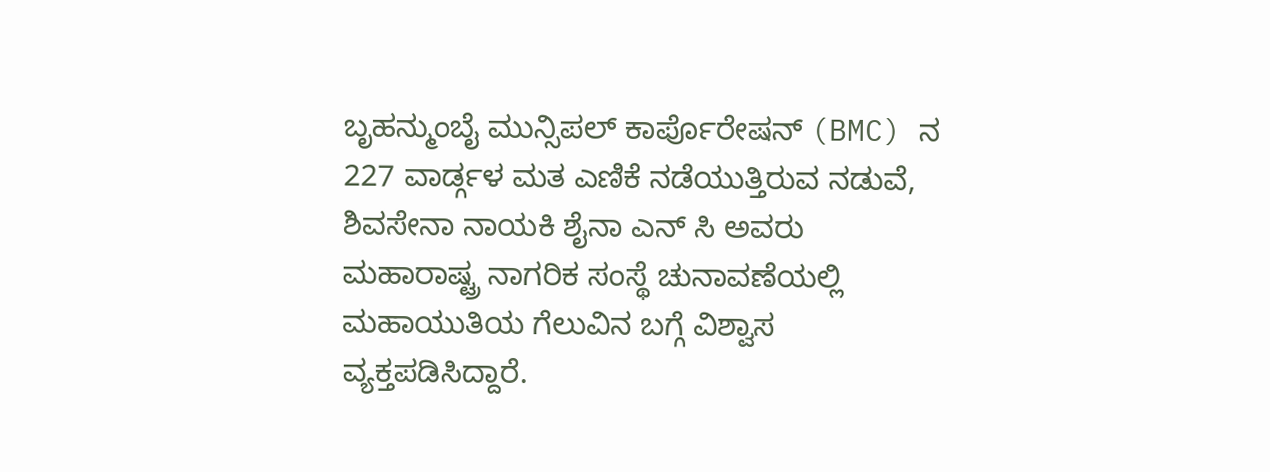ಬೃಹನ್ಮುಂಬೈ ಮುನ್ಸಿಪಲ್ ಕಾರ್ಪೊರೇಷನ್ (BMC) ನ 227 ವಾರ್ಡ್ಗಳ ಮತ ಎಣಿಕೆ ನಡೆಯುತ್ತಿರುವ ನಡುವೆ, ಶಿವಸೇನಾ ನಾಯಕಿ ಶೈನಾ ಎನ್ ಸಿ ಅವರು ಮಹಾರಾಷ್ಟ್ರ ನಾಗರಿಕ ಸಂಸ್ಥೆ ಚುನಾವಣೆಯಲ್ಲಿ ಮಹಾಯುತಿಯ ಗೆಲುವಿನ ಬಗ್ಗೆ ವಿಶ್ವಾಸ ವ್ಯಕ್ತಪಡಿಸಿದ್ದಾರೆ.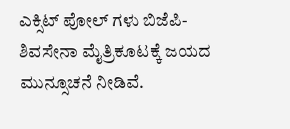ಎಕ್ಸಿಟ್ ಪೋಲ್ ಗಳು ಬಿಜೆಪಿ-ಶಿವಸೇನಾ ಮೈತ್ರಿಕೂಟಕ್ಕೆ ಜಯದ ಮುನ್ಸೂಚನೆ ನೀಡಿವೆ.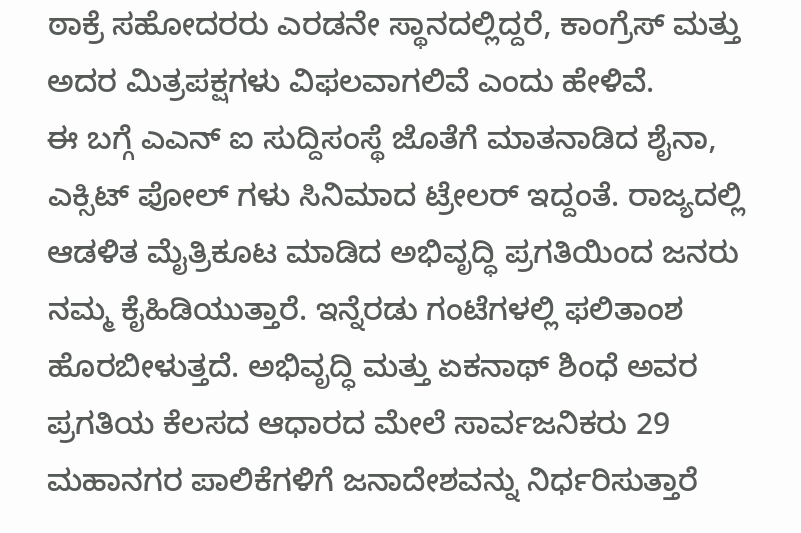ಠಾಕ್ರೆ ಸಹೋದರರು ಎರಡನೇ ಸ್ಥಾನದಲ್ಲಿದ್ದರೆ, ಕಾಂಗ್ರೆಸ್ ಮತ್ತು ಅದರ ಮಿತ್ರಪಕ್ಷಗಳು ವಿಫಲವಾಗಲಿವೆ ಎಂದು ಹೇಳಿವೆ.
ಈ ಬಗ್ಗೆ ಎಎನ್ ಐ ಸುದ್ದಿಸಂಸ್ಥೆ ಜೊತೆಗೆ ಮಾತನಾಡಿದ ಶೈನಾ, ಎಕ್ಸಿಟ್ ಪೋಲ್ ಗಳು ಸಿನಿಮಾದ ಟ್ರೇಲರ್ ಇದ್ದಂತೆ. ರಾಜ್ಯದಲ್ಲಿ ಆಡಳಿತ ಮೈತ್ರಿಕೂಟ ಮಾಡಿದ ಅಭಿವೃದ್ಧಿ ಪ್ರಗತಿಯಿಂದ ಜನರು ನಮ್ಮ ಕೈಹಿಡಿಯುತ್ತಾರೆ. ಇನ್ನೆರಡು ಗಂಟೆಗಳಲ್ಲಿ ಫಲಿತಾಂಶ ಹೊರಬೀಳುತ್ತದೆ. ಅಭಿವೃದ್ಧಿ ಮತ್ತು ಏಕನಾಥ್ ಶಿಂಧೆ ಅವರ ಪ್ರಗತಿಯ ಕೆಲಸದ ಆಧಾರದ ಮೇಲೆ ಸಾರ್ವಜನಿಕರು 29 ಮಹಾನಗರ ಪಾಲಿಕೆಗಳಿಗೆ ಜನಾದೇಶವನ್ನು ನಿರ್ಧರಿಸುತ್ತಾರೆ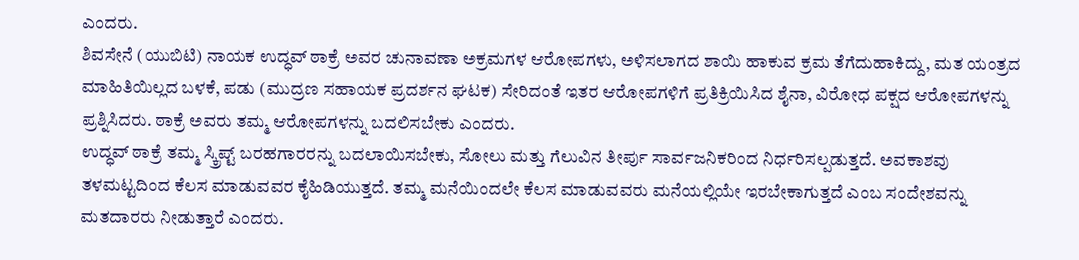ಎಂದರು.
ಶಿವಸೇನೆ (ಯುಬಿಟಿ) ನಾಯಕ ಉದ್ಧವ್ ಠಾಕ್ರೆ ಅವರ ಚುನಾವಣಾ ಅಕ್ರಮಗಳ ಆರೋಪಗಳು, ಅಳಿಸಲಾಗದ ಶಾಯಿ ಹಾಕುವ ಕ್ರಮ ತೆಗೆದುಹಾಕಿದ್ದು, ಮತ ಯಂತ್ರದ ಮಾಹಿತಿಯಿಲ್ಲದ ಬಳಕೆ, ಪಡು (ಮುದ್ರಣ ಸಹಾಯಕ ಪ್ರದರ್ಶನ ಘಟಕ) ಸೇರಿದಂತೆ ಇತರ ಆರೋಪಗಳಿಗೆ ಪ್ರತಿಕ್ರಿಯಿಸಿದ ಶೈನಾ, ವಿರೋಧ ಪಕ್ಷದ ಆರೋಪಗಳನ್ನು ಪ್ರಶ್ನಿಸಿದರು. ಠಾಕ್ರೆ ಅವರು ತಮ್ಮ ಆರೋಪಗಳನ್ನು ಬದಲಿಸಬೇಕು ಎಂದರು.
ಉದ್ಧವ್ ಠಾಕ್ರೆ ತಮ್ಮ ಸ್ಕ್ರಿಪ್ಟ್ ಬರಹಗಾರರನ್ನು ಬದಲಾಯಿಸಬೇಕು, ಸೋಲು ಮತ್ತು ಗೆಲುವಿನ ತೀರ್ಪು ಸಾರ್ವಜನಿಕರಿಂದ ನಿರ್ಧರಿಸಲ್ಪಡುತ್ತದೆ. ಅವಕಾಶವು ತಳಮಟ್ಟದಿಂದ ಕೆಲಸ ಮಾಡುವವರ ಕೈಹಿಡಿಯುತ್ತದೆ. ತಮ್ಮ ಮನೆಯಿಂದಲೇ ಕೆಲಸ ಮಾಡುವವರು ಮನೆಯಲ್ಲಿಯೇ ಇರಬೇಕಾಗುತ್ತದೆ ಎಂಬ ಸಂದೇಶವನ್ನು ಮತದಾರರು ನೀಡುತ್ತಾರೆ ಎಂದರು.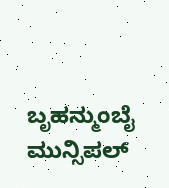ಬೃಹನ್ಮುಂಬೈ ಮುನ್ಸಿಪಲ್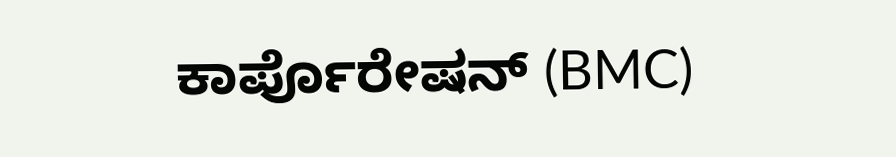ಕಾರ್ಪೊರೇಷನ್ (BMC)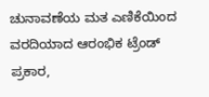ಚುನಾವಣೆಯ ಮತ ಎಣಿಕೆಯಿಂದ ವರದಿಯಾದ ಆರಂಭಿಕ ಟ್ರೆಂಡ್ ಪ್ರಕಾರ,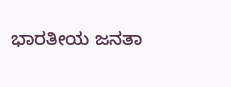ಭಾರತೀಯ ಜನತಾ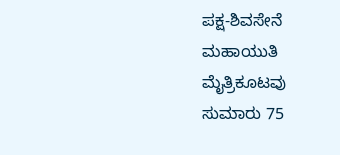ಪಕ್ಷ-ಶಿವಸೇನೆ ಮಹಾಯುತಿ ಮೈತ್ರಿಕೂಟವು ಸುಮಾರು 75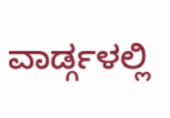ವಾರ್ಡ್ಗಳಲ್ಲಿ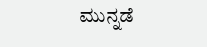ಮುನ್ನಡೆ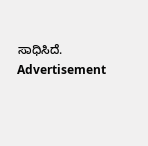ಸಾಧಿಸಿದೆ.
Advertisement